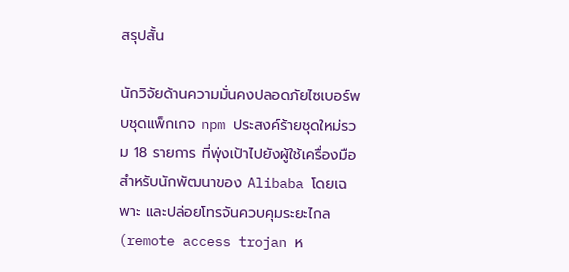สรุปสั้น

นักวิจัยด้านความมั่นคงปลอดภัยไซเบอร์พบชุดแพ็กเกจ npm ประสงค์ร้ายชุดใหม่รวม 18 รายการ ที่พุ่งเป้าไปยังผู้ใช้เครื่องมือสำหรับนักพัฒนาของ Alibaba โดยเฉพาะ และปล่อยโทรจันควบคุมระยะไกล (remote access trojan ห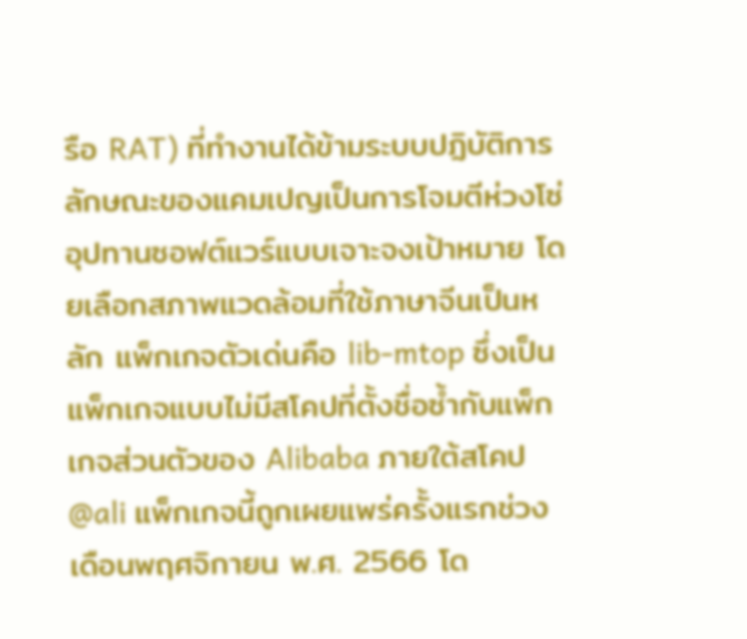รือ RAT) ที่ทำงานได้ข้ามระบบปฏิบัติการ ลักษณะของแคมเปญเป็นการโจมตีห่วงโซ่อุปทานซอฟต์แวร์แบบเจาะจงเป้าหมาย โดยเลือกสภาพแวดล้อมที่ใช้ภาษาจีนเป็นหลัก แพ็กเกจตัวเด่นคือ lib-mtop ซึ่งเป็นแพ็กเกจแบบไม่มีสโคปที่ตั้งชื่อซ้ำกับแพ็กเกจส่วนตัวของ Alibaba ภายใต้สโคป @ali แพ็กเกจนี้ถูกเผยแพร่ครั้งแรกช่วงเดือนพฤศจิกายน พ.ศ. 2566 โด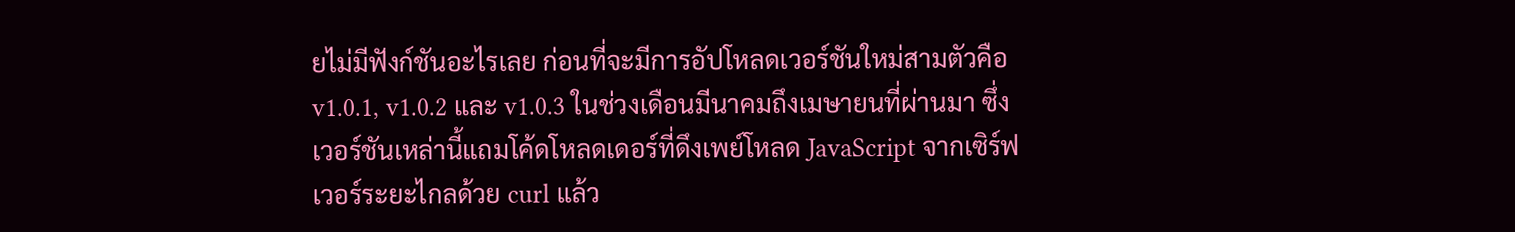ยไม่มีฟังก์ชันอะไรเลย ก่อนที่จะมีการอัปโหลดเวอร์ชันใหม่สามตัวคือ v1.0.1, v1.0.2 และ v1.0.3 ในช่วงเดือนมีนาคมถึงเมษายนที่ผ่านมา ซึ่งเวอร์ชันเหล่านี้แถมโค้ดโหลดเดอร์ที่ดึงเพย์โหลด JavaScript จากเซิร์ฟเวอร์ระยะไกลด้วย curl แล้ว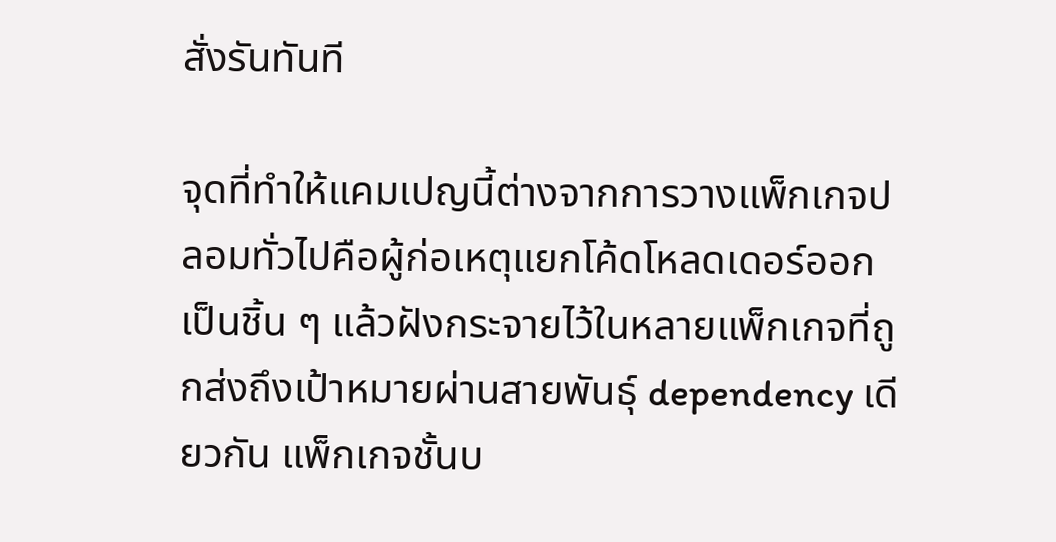สั่งรันทันที

จุดที่ทำให้แคมเปญนี้ต่างจากการวางแพ็กเกจปลอมทั่วไปคือผู้ก่อเหตุแยกโค้ดโหลดเดอร์ออกเป็นชิ้น ๆ แล้วฝังกระจายไว้ในหลายแพ็กเกจที่ถูกส่งถึงเป้าหมายผ่านสายพันธุ์ dependency เดียวกัน แพ็กเกจชั้นบ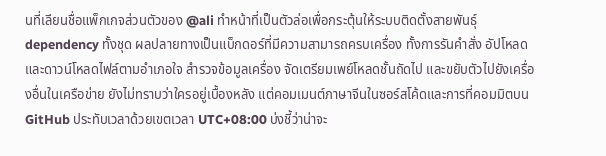นที่เลียนชื่อแพ็กเกจส่วนตัวของ @ali ทำหน้าที่เป็นตัวล่อเพื่อกระตุ้นให้ระบบติดตั้งสายพันธุ์ dependency ทั้งชุด ผลปลายทางเป็นแบ็กดอร์ที่มีความสามารถครบเครื่อง ทั้งการรันคำสั่ง อัปโหลดและดาวน์โหลดไฟล์ตามอำเภอใจ สำรวจข้อมูลเครื่อง จัดเตรียมเพย์โหลดชั้นถัดไป และขยับตัวไปยังเครื่องอื่นในเครือข่าย ยังไม่ทราบว่าใครอยู่เบื้องหลัง แต่คอมเมนต์ภาษาจีนในซอร์สโค้ดและการที่คอมมิตบน GitHub ประทับเวลาด้วยเขตเวลา UTC+08:00 บ่งชี้ว่าน่าจะ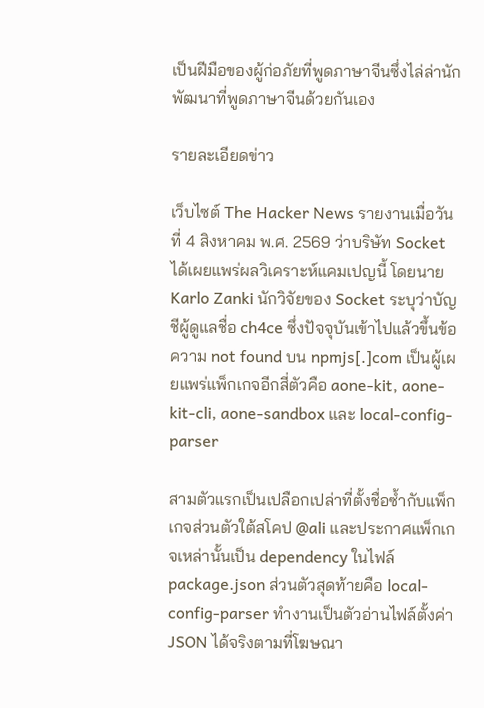เป็นฝีมือของผู้ก่อภัยที่พูดภาษาจีนซึ่งไล่ล่านักพัฒนาที่พูดภาษาจีนด้วยกันเอง

รายละเอียดข่าว

เว็บไซต์ The Hacker News รายงานเมื่อวันที่ 4 สิงหาคม พ.ศ. 2569 ว่าบริษัท Socket ได้เผยแพร่ผลวิเคราะห์แคมเปญนี้ โดยนาย Karlo Zanki นักวิจัยของ Socket ระบุว่าบัญชีผู้ดูแลชื่อ ch4ce ซึ่งปัจจุบันเข้าไปแล้วขึ้นข้อความ not found บน npmjs[.]com เป็นผู้เผยแพร่แพ็กเกจอีกสี่ตัวคือ aone-kit, aone-kit-cli, aone-sandbox และ local-config-parser

สามตัวแรกเป็นเปลือกเปล่าที่ตั้งชื่อซ้ำกับแพ็กเกจส่วนตัวใต้สโคป @ali และประกาศแพ็กเกจเหล่านั้นเป็น dependency ในไฟล์ package.json ส่วนตัวสุดท้ายคือ local-config-parser ทำงานเป็นตัวอ่านไฟล์ตั้งค่า JSON ได้จริงตามที่โฆษณา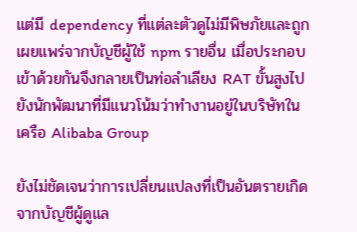แต่มี dependency ที่แต่ละตัวดูไม่มีพิษภัยและถูกเผยแพร่จากบัญชีผู้ใช้ npm รายอื่น เมื่อประกอบเข้าด้วยกันจึงกลายเป็นท่อลำเลียง RAT ขั้นสูงไปยังนักพัฒนาที่มีแนวโน้มว่าทำงานอยู่ในบริษัทในเครือ Alibaba Group

ยังไม่ชัดเจนว่าการเปลี่ยนแปลงที่เป็นอันตรายเกิดจากบัญชีผู้ดูแล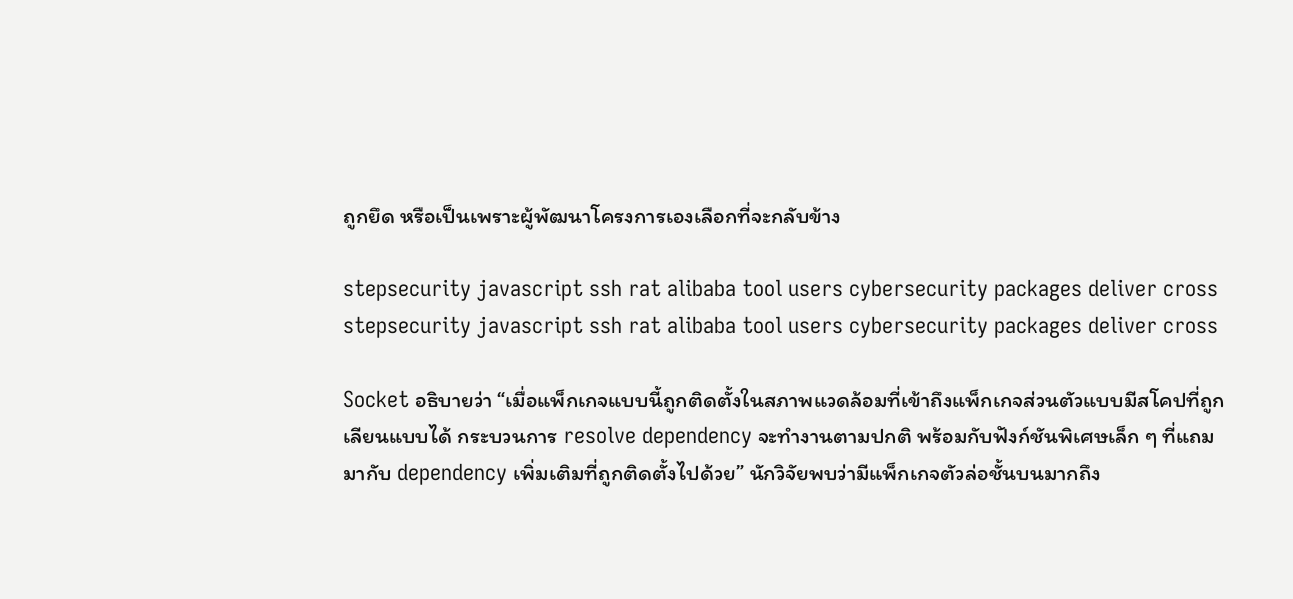ถูกยึด หรือเป็นเพราะผู้พัฒนาโครงการเองเลือกที่จะกลับข้าง

stepsecurity javascript ssh rat alibaba tool users cybersecurity packages deliver cross
stepsecurity javascript ssh rat alibaba tool users cybersecurity packages deliver cross

Socket อธิบายว่า “เมื่อแพ็กเกจแบบนี้ถูกติดตั้งในสภาพแวดล้อมที่เข้าถึงแพ็กเกจส่วนตัวแบบมีสโคปที่ถูกเลียนแบบได้ กระบวนการ resolve dependency จะทำงานตามปกติ พร้อมกับฟังก์ชันพิเศษเล็ก ๆ ที่แถมมากับ dependency เพิ่มเติมที่ถูกติดตั้งไปด้วย” นักวิจัยพบว่ามีแพ็กเกจตัวล่อชั้นบนมากถึง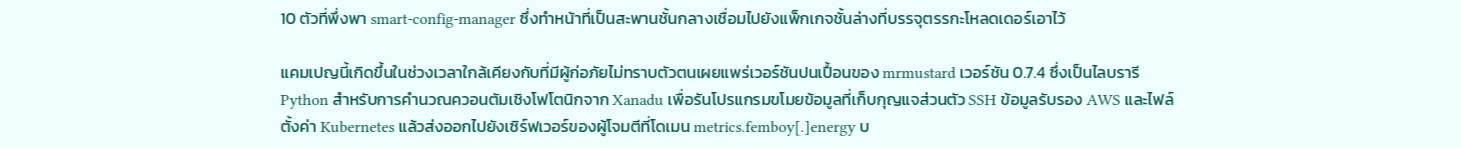10 ตัวที่พึ่งพา smart-config-manager ซึ่งทำหน้าที่เป็นสะพานชั้นกลางเชื่อมไปยังแพ็กเกจชั้นล่างที่บรรจุตรรกะโหลดเดอร์เอาไว้

แคมเปญนี้เกิดขึ้นในช่วงเวลาใกล้เคียงกับที่มีผู้ก่อภัยไม่ทราบตัวตนเผยแพร่เวอร์ชันปนเปื้อนของ mrmustard เวอร์ชัน 0.7.4 ซึ่งเป็นไลบรารี Python สำหรับการคำนวณควอนตัมเชิงโฟโตนิกจาก Xanadu เพื่อรันโปรแกรมขโมยข้อมูลที่เก็บกุญแจส่วนตัว SSH ข้อมูลรับรอง AWS และไฟล์ตั้งค่า Kubernetes แล้วส่งออกไปยังเซิร์ฟเวอร์ของผู้โจมตีที่โดเมน metrics.femboy[.]energy บ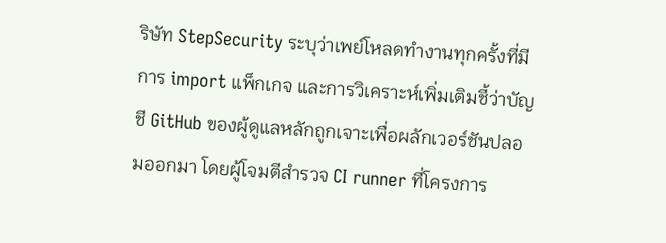ริษัท StepSecurity ระบุว่าเพย์โหลดทำงานทุกครั้งที่มีการ import แพ็กเกจ และการวิเคราะห์เพิ่มเติมชี้ว่าบัญชี GitHub ของผู้ดูแลหลักถูกเจาะเพื่อผลักเวอร์ชันปลอมออกมา โดยผู้โจมตีสำรวจ CI runner ที่โครงการ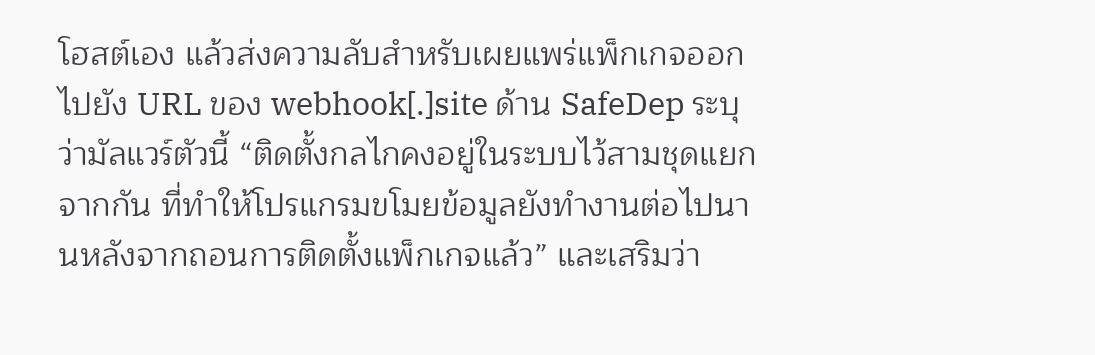โฮสต์เอง แล้วส่งความลับสำหรับเผยแพร่แพ็กเกจออกไปยัง URL ของ webhook[.]site ด้าน SafeDep ระบุว่ามัลแวร์ตัวนี้ “ติดตั้งกลไกคงอยู่ในระบบไว้สามชุดแยกจากกัน ที่ทำให้โปรแกรมขโมยข้อมูลยังทำงานต่อไปนานหลังจากถอนการติดตั้งแพ็กเกจแล้ว” และเสริมว่า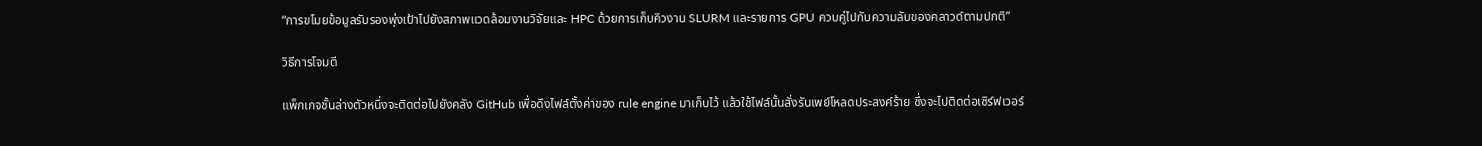“การขโมยข้อมูลรับรองพุ่งเป้าไปยังสภาพแวดล้อมงานวิจัยและ HPC ด้วยการเก็บคิวงาน SLURM และรายการ GPU ควบคู่ไปกับความลับของคลาวด์ตามปกติ”

วิธีการโจมตี

แพ็กเกจชั้นล่างตัวหนึ่งจะติดต่อไปยังคลัง GitHub เพื่อดึงไฟล์ตั้งค่าของ rule engine มาเก็บไว้ แล้วใช้ไฟล์นั้นสั่งรันเพย์โหลดประสงค์ร้าย ซึ่งจะไปติดต่อเซิร์ฟเวอร์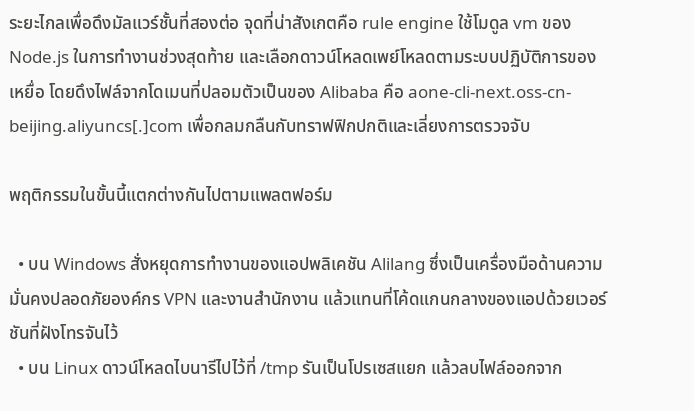ระยะไกลเพื่อดึงมัลแวร์ชั้นที่สองต่อ จุดที่น่าสังเกตคือ rule engine ใช้โมดูล vm ของ Node.js ในการทำงานช่วงสุดท้าย และเลือกดาวน์โหลดเพย์โหลดตามระบบปฏิบัติการของเหยื่อ โดยดึงไฟล์จากโดเมนที่ปลอมตัวเป็นของ Alibaba คือ aone-cli-next.oss-cn-beijing.aliyuncs[.]com เพื่อกลมกลืนกับทราฟฟิกปกติและเลี่ยงการตรวจจับ

พฤติกรรมในขั้นนี้แตกต่างกันไปตามแพลตฟอร์ม

  • บน Windows สั่งหยุดการทำงานของแอปพลิเคชัน Alilang ซึ่งเป็นเครื่องมือด้านความมั่นคงปลอดภัยองค์กร VPN และงานสำนักงาน แล้วแทนที่โค้ดแกนกลางของแอปด้วยเวอร์ชันที่ฝังโทรจันไว้
  • บน Linux ดาวน์โหลดไบนารีไปไว้ที่ /tmp รันเป็นโปรเซสแยก แล้วลบไฟล์ออกจาก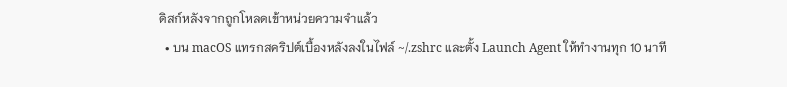ดิสก์หลังจากถูกโหลดเข้าหน่วยความจำแล้ว
  • บน macOS แทรกสคริปต์เบื้องหลังลงในไฟล์ ~/.zshrc และตั้ง Launch Agent ให้ทำงานทุก 10 นาที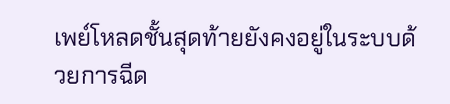เพย์โหลดชั้นสุดท้ายยังคงอยู่ในระบบด้วยการฉีด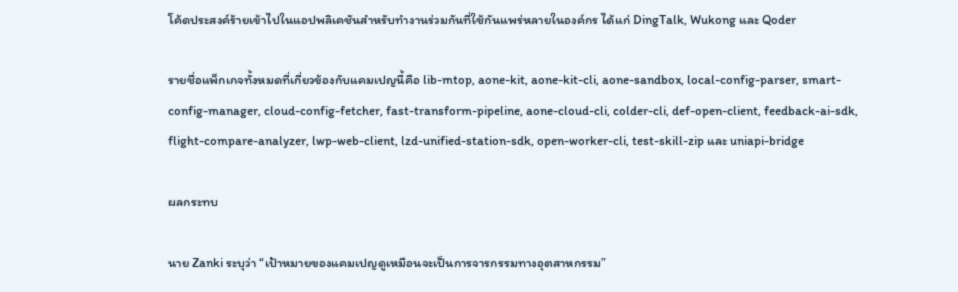โค้ดประสงค์ร้ายเข้าไปในแอปพลิเคชันสำหรับทำงานร่วมกันที่ใช้กันแพร่หลายในองค์กร ได้แก่ DingTalk, Wukong และ Qoder

รายชื่อแพ็กเกจทั้งหมดที่เกี่ยวข้องกับแคมเปญนี้คือ lib-mtop, aone-kit, aone-kit-cli, aone-sandbox, local-config-parser, smart-config-manager, cloud-config-fetcher, fast-transform-pipeline, aone-cloud-cli, colder-cli, def-open-client, feedback-ai-sdk, flight-compare-analyzer, lwp-web-client, lzd-unified-station-sdk, open-worker-cli, test-skill-zip และ uniapi-bridge

ผลกระทบ

นาย Zanki ระบุว่า “เป้าหมายของแคมเปญดูเหมือนจะเป็นการจารกรรมทางอุตสาหกรรม”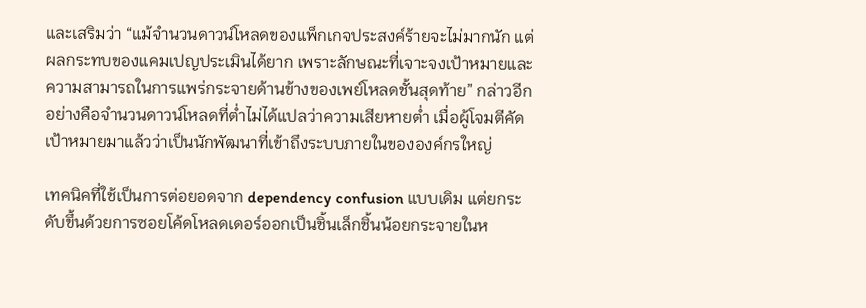และเสริมว่า “แม้จำนวนดาวน์โหลดของแพ็กเกจประสงค์ร้ายจะไม่มากนัก แต่ผลกระทบของแคมเปญประเมินได้ยาก เพราะลักษณะที่เจาะจงเป้าหมายและความสามารถในการแพร่กระจายด้านข้างของเพย์โหลดชั้นสุดท้าย” กล่าวอีกอย่างคือจำนวนดาวน์โหลดที่ต่ำไม่ได้แปลว่าความเสียหายต่ำ เมื่อผู้โจมตีคัดเป้าหมายมาแล้วว่าเป็นนักพัฒนาที่เข้าถึงระบบภายในขององค์กรใหญ่

เทคนิคที่ใช้เป็นการต่อยอดจาก dependency confusion แบบเดิม แต่ยกระดับขึ้นด้วยการซอยโค้ดโหลดเดอร์ออกเป็นชิ้นเล็กชิ้นน้อยกระจายในห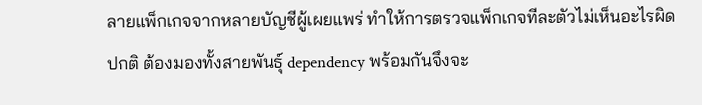ลายแพ็กเกจจากหลายบัญชีผู้เผยแพร่ ทำให้การตรวจแพ็กเกจทีละตัวไม่เห็นอะไรผิดปกติ ต้องมองทั้งสายพันธุ์ dependency พร้อมกันจึงจะ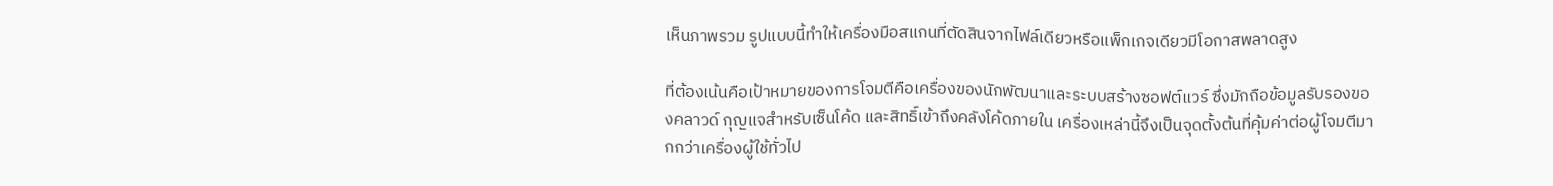เห็นภาพรวม รูปแบบนี้ทำให้เครื่องมือสแกนที่ตัดสินจากไฟล์เดียวหรือแพ็กเกจเดียวมีโอกาสพลาดสูง

ที่ต้องเน้นคือเป้าหมายของการโจมตีคือเครื่องของนักพัฒนาและระบบสร้างซอฟต์แวร์ ซึ่งมักถือข้อมูลรับรองของคลาวด์ กุญแจสำหรับเซ็นโค้ด และสิทธิ์เข้าถึงคลังโค้ดภายใน เครื่องเหล่านี้จึงเป็นจุดตั้งต้นที่คุ้มค่าต่อผู้โจมตีมากกว่าเครื่องผู้ใช้ทั่วไป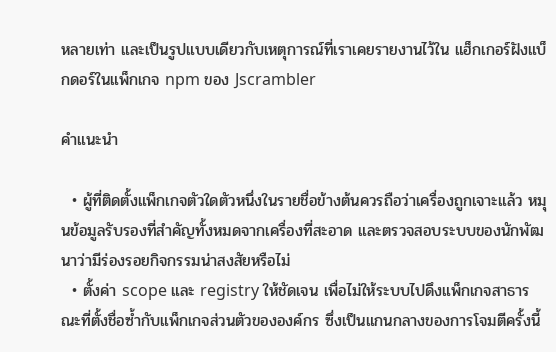หลายเท่า และเป็นรูปแบบเดียวกับเหตุการณ์ที่เราเคยรายงานไว้ใน แฮ็กเกอร์ฝังแบ็กดอร์ในแพ็กเกจ npm ของ Jscrambler

คำแนะนำ

  • ผู้ที่ติดตั้งแพ็กเกจตัวใดตัวหนึ่งในรายชื่อข้างต้นควรถือว่าเครื่องถูกเจาะแล้ว หมุนข้อมูลรับรองที่สำคัญทั้งหมดจากเครื่องที่สะอาด และตรวจสอบระบบของนักพัฒนาว่ามีร่องรอยกิจกรรมน่าสงสัยหรือไม่
  • ตั้งค่า scope และ registry ให้ชัดเจน เพื่อไม่ให้ระบบไปดึงแพ็กเกจสาธารณะที่ตั้งชื่อซ้ำกับแพ็กเกจส่วนตัวขององค์กร ซึ่งเป็นแกนกลางของการโจมตีครั้งนี้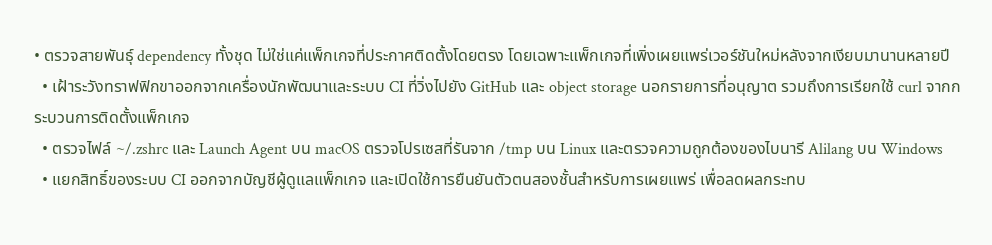• ตรวจสายพันธุ์ dependency ทั้งชุด ไม่ใช่แค่แพ็กเกจที่ประกาศติดตั้งโดยตรง โดยเฉพาะแพ็กเกจที่เพิ่งเผยแพร่เวอร์ชันใหม่หลังจากเงียบมานานหลายปี
  • เฝ้าระวังทราฟฟิกขาออกจากเครื่องนักพัฒนาและระบบ CI ที่วิ่งไปยัง GitHub และ object storage นอกรายการที่อนุญาต รวมถึงการเรียกใช้ curl จากกระบวนการติดตั้งแพ็กเกจ
  • ตรวจไฟล์ ~/.zshrc และ Launch Agent บน macOS ตรวจโปรเซสที่รันจาก /tmp บน Linux และตรวจความถูกต้องของไบนารี Alilang บน Windows
  • แยกสิทธิ์ของระบบ CI ออกจากบัญชีผู้ดูแลแพ็กเกจ และเปิดใช้การยืนยันตัวตนสองชั้นสำหรับการเผยแพร่ เพื่อลดผลกระทบ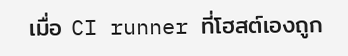เมื่อ CI runner ที่โฮสต์เองถูก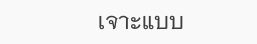เจาะแบบ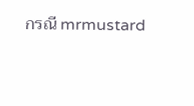กรณี mrmustard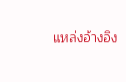แหล่งอ้างอิง